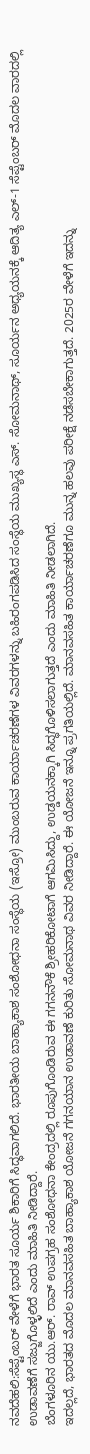ನವದೆಹಲಿ:ಸೆಪ್ಟೆಂಬರ್ ವೇಳೆಗೆ ಭಾರತ ಸೂರ್ಯ ಶಿಕಾರಿಗೆ ಸಿದ್ಧವಾಗಲಿದೆ. ಭಾರತೀಯ ಬಾಹ್ಯಾಕಾಶ ಸಂಶೋಧನಾ ಸಂಸ್ಥೆಯ (ಇಸ್ರೋ) ಮುಂಬರುವ ಕಾರ್ಯಾಚರಣೆಗಳ ವಿವರಗಳನ್ನು ಬಹಿರಂಗಪಡಿಸಿದ ಸಂಸ್ಥೆಯ ಮುಖ್ಯಸ್ಥ ಎಸ್. ಸೋಮನಾಥ್, ಸೂರ್ಯನ ಅಧ್ಯಯನಕ್ಕೆ ಆದಿತ್ಯ ಎಲ್-1 ಸೆಪ್ಟೆಂಬರ್ ಮೊದಲ ವಾರದಲ್ಲಿ ಉಡಾವಣೆಗೆ ಸಜ್ಜುಗೊಳ್ಳಲಿದೆ ಎಂದು ಮಾಹಿತಿ ನೀಡಿದ್ದಾರೆ.
ಬೆಂಗಳೂರಿನ ಯು.ಆರ್. ರಾವ್ ಉಪಗ್ರಹ ಸಂಶೋಧನಾ ಕೇಂದ್ರದಲ್ಲಿ ರೂಪುಗೊಂಡಿರುವ ಈ ಗಗನನೌಕೆ ಶ್ರೀಹರಿಕೋಟಾಗೆ ಆಗಮಿಸಿದ್ದು, ಉಡ್ಡಯನಕ್ಕಾಗಿ ಸಿದ್ಧಗೊಳಿಸಲಾಗುತ್ತದೆ ಎಂದು ಮಾಹಿತಿ ನೀಡಲಾಗಿದೆ.
ಇದಲ್ಲದೆ, ಭಾರತದ ಮೊದಲ ಮಾನವಸಹಿತ ಬಾಹ್ಯಾಕಾಶ ಯೋಜನೆ ಗಗನಯಾನ ಉಡಾವಣೆ ಕುರಿತು ಸೋಮನಾಥ ವಿವರ ನೀಡಿದ್ದಾರೆ. ಈ ಯೋಜನೆ ಇನ್ನೂ ಪ್ರಗತಿಯಲ್ಲಿದೆ. ಮಾನವಸಹಿತ ಕಾರ್ಯಾಚರಣೆಗೂ ಮುನ್ನ ಹಲವು ಪರೀಕ್ಷೆ ನಡೆಸಬೇಕಾಗುತ್ತದೆ. 2025ರ ವೇಳೆಗೆ ಇದನ್ನು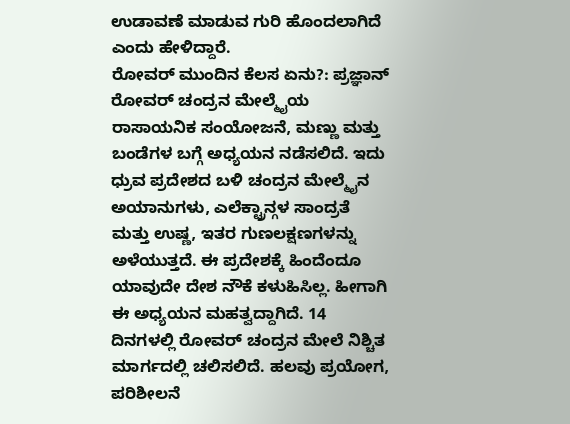ಉಡಾವಣೆ ಮಾಡುವ ಗುರಿ ಹೊಂದಲಾಗಿದೆ ಎಂದು ಹೇಳಿದ್ದಾರೆ.
ರೋವರ್ ಮುಂದಿನ ಕೆಲಸ ಏನು?: ಪ್ರಜ್ಞಾನ್ ರೋವರ್ ಚಂದ್ರನ ಮೇಲ್ಮೈಯ ರಾಸಾಯನಿಕ ಸಂಯೋಜನೆ, ಮಣ್ಣು ಮತ್ತು ಬಂಡೆಗಳ ಬಗ್ಗೆ ಅಧ್ಯಯನ ನಡೆಸಲಿದೆ. ಇದು ಧ್ರುವ ಪ್ರದೇಶದ ಬಳಿ ಚಂದ್ರನ ಮೇಲ್ಮೈನ ಅಯಾನುಗಳು, ಎಲೆಕ್ಟ್ರಾನ್ಗಳ ಸಾಂದ್ರತೆ ಮತ್ತು ಉಷ್ಣ, ಇತರ ಗುಣಲಕ್ಷಣಗಳನ್ನು ಅಳೆಯುತ್ತದೆ. ಈ ಪ್ರದೇಶಕ್ಕೆ ಹಿಂದೆಂದೂ ಯಾವುದೇ ದೇಶ ನೌಕೆ ಕಳುಹಿಸಿಲ್ಲ. ಹೀಗಾಗಿ ಈ ಅಧ್ಯಯನ ಮಹತ್ವದ್ದಾಗಿದೆ. 14 ದಿನಗಳಲ್ಲಿ ರೋವರ್ ಚಂದ್ರನ ಮೇಲೆ ನಿಶ್ಚಿತ ಮಾರ್ಗದಲ್ಲಿ ಚಲಿಸಲಿದೆ. ಹಲವು ಪ್ರಯೋಗ, ಪರಿಶೀಲನೆ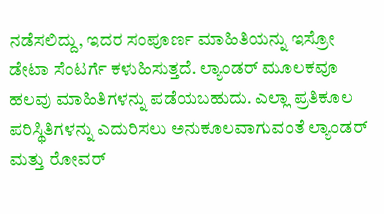ನಡೆಸಲಿದ್ದು, ಇದರ ಸಂಪೂರ್ಣ ಮಾಹಿತಿಯನ್ನು ಇಸ್ರೋ ಡೇಟಾ ಸೆಂಟರ್ಗೆ ಕಳುಹಿಸುತ್ತದೆ. ಲ್ಯಾಂಡರ್ ಮೂಲಕವೂ ಹಲವು ಮಾಹಿತಿಗಳನ್ನು ಪಡೆಯಬಹುದು. ಎಲ್ಲಾ ಪ್ರತಿಕೂಲ ಪರಿಸ್ಥಿತಿಗಳನ್ನು ಎದುರಿಸಲು ಅನುಕೂಲವಾಗುವಂತೆ ಲ್ಯಾಂಡರ್ ಮತ್ತು ರೋವರ್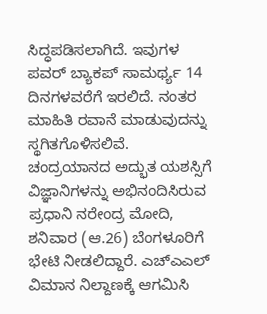ಸಿದ್ಧಪಡಿಸಲಾಗಿದೆ. ಇವುಗಳ ಪವರ್ ಬ್ಯಾಕಪ್ ಸಾಮರ್ಥ್ಯ 14 ದಿನಗಳವರೆಗೆ ಇರಲಿದೆ. ನಂತರ ಮಾಹಿತಿ ರವಾನೆ ಮಾಡುವುದನ್ನು ಸ್ಥಗಿತಗೊಳಿಸಲಿವೆ.
ಚಂದ್ರಯಾನದ ಅದ್ಭುತ ಯಶಸ್ಸಿಗೆ ವಿಜ್ಞಾನಿಗಳನ್ನು ಅಭಿನಂದಿಸಿರುವ ಪ್ರಧಾನಿ ನರೇಂದ್ರ ಮೋದಿ, ಶನಿವಾರ (ಆ.26) ಬೆಂಗಳೂರಿಗೆ ಭೇಟಿ ನೀಡಲಿದ್ದಾರೆ. ಎಚ್ಎಎಲ್ ವಿಮಾನ ನಿಲ್ದಾಣಕ್ಕೆ ಆಗಮಿಸಿ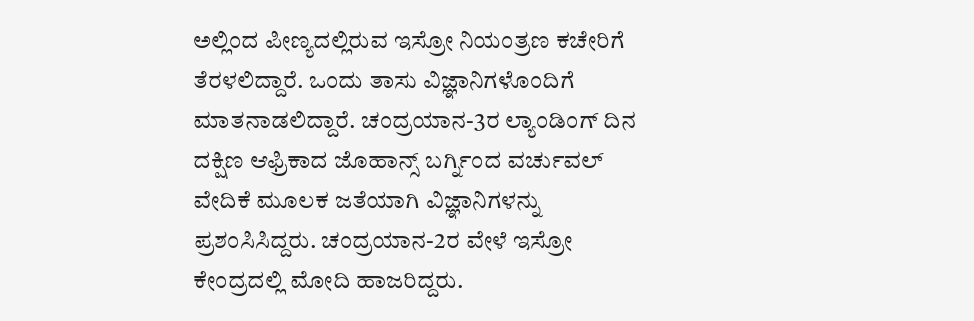ಅಲ್ಲಿಂದ ಪೀಣ್ಯದಲ್ಲಿರುವ ಇಸ್ರೋ ನಿಯಂತ್ರಣ ಕಚೇರಿಗೆ ತೆರಳಲಿದ್ದಾರೆ. ಒಂದು ತಾಸು ವಿಜ್ಞಾನಿಗಳೊಂದಿಗೆ ಮಾತನಾಡಲಿದ್ದಾರೆ. ಚಂದ್ರಯಾನ-3ರ ಲ್ಯಾಂಡಿಂಗ್ ದಿನ ದಕ್ಷಿಣ ಆಫ್ರಿಕಾದ ಜೊಹಾನ್ಸ್ ಬರ್ಗ್ನಿಂದ ವರ್ಚುವಲ್ ವೇದಿಕೆ ಮೂಲಕ ಜತೆಯಾಗಿ ವಿಜ್ಞಾನಿಗಳನ್ನು ಪ್ರಶಂಸಿಸಿದ್ದರು. ಚಂದ್ರಯಾನ-2ರ ವೇಳೆ ಇಸ್ರೋ ಕೇಂದ್ರದಲ್ಲಿ ಮೋದಿ ಹಾಜರಿದ್ದರು.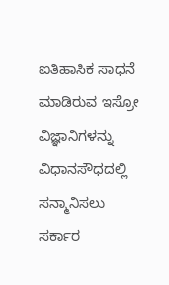ಐತಿಹಾಸಿಕ ಸಾಧನೆ ಮಾಡಿರುವ ಇಸ್ರೋ ವಿಜ್ಞಾನಿಗಳನ್ನು ವಿಧಾನಸೌಧದಲ್ಲಿ ಸನ್ಮಾನಿಸಲು ಸರ್ಕಾರ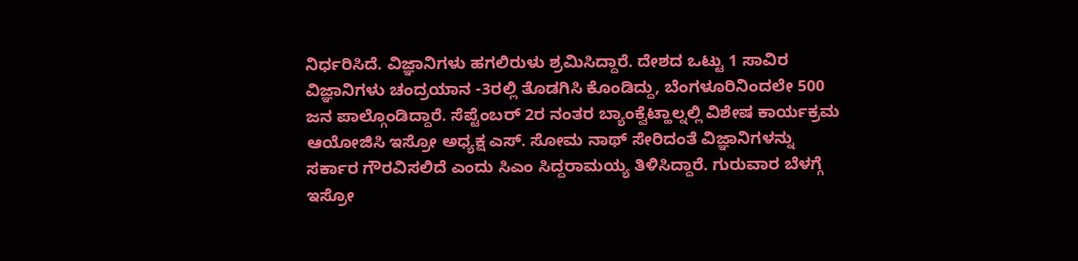ನಿರ್ಧರಿಸಿದೆ. ವಿಜ್ಞಾನಿಗಳು ಹಗಲಿರುಳು ಶ್ರಮಿಸಿದ್ದಾರೆ. ದೇಶದ ಒಟ್ಟು 1 ಸಾವಿರ ವಿಜ್ಞಾನಿಗಳು ಚಂದ್ರಯಾನ -3ರಲ್ಲಿ ತೊಡಗಿಸಿ ಕೊಂಡಿದ್ದು, ಬೆಂಗಳೂರಿನಿಂದಲೇ 500 ಜನ ಪಾಲ್ಗೊಂಡಿದ್ದಾರೆ. ಸೆಪ್ಟೆಂಬರ್ 2ರ ನಂತರ ಬ್ಯಾಂಕ್ವೆಟ್ಹಾಲ್ನಲ್ಲಿ ವಿಶೇಷ ಕಾರ್ಯಕ್ರಮ ಆಯೋಜಿಸಿ ಇಸ್ರೋ ಅಧ್ಯಕ್ಷ ಎಸ್. ಸೋಮ ನಾಥ್ ಸೇರಿದಂತೆ ವಿಜ್ಞಾನಿಗಳನ್ನು ಸರ್ಕಾರ ಗೌರವಿಸಲಿದೆ ಎಂದು ಸಿಎಂ ಸಿದ್ದರಾಮಯ್ಯ ತಿಳಿಸಿದ್ದಾರೆ. ಗುರುವಾರ ಬೆಳಗ್ಗೆ ಇಸ್ರೋ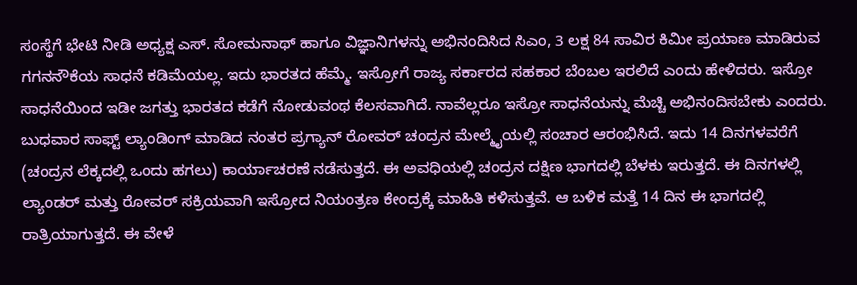ಸಂಸ್ಥೆಗೆ ಭೇಟಿ ನೀಡಿ ಅಧ್ಯಕ್ಷ ಎಸ್. ಸೋಮನಾಥ್ ಹಾಗೂ ವಿಜ್ಞಾನಿಗಳನ್ನು ಅಭಿನಂದಿಸಿದ ಸಿಎಂ, 3 ಲಕ್ಷ 84 ಸಾವಿರ ಕಿಮೀ ಪ್ರಯಾಣ ಮಾಡಿರುವ ಗಗನನೌಕೆಯ ಸಾಧನೆ ಕಡಿಮೆಯಲ್ಲ. ಇದು ಭಾರತದ ಹೆಮ್ಮೆ. ಇಸ್ರೋಗೆ ರಾಜ್ಯ ಸರ್ಕಾರದ ಸಹಕಾರ ಬೆಂಬಲ ಇರಲಿದೆ ಎಂದು ಹೇಳಿದರು. ಇಸ್ರೋ ಸಾಧನೆಯಿಂದ ಇಡೀ ಜಗತ್ತು ಭಾರತದ ಕಡೆಗೆ ನೋಡುವಂಥ ಕೆಲಸವಾಗಿದೆ. ನಾವೆಲ್ಲರೂ ಇಸ್ರೋ ಸಾಧನೆಯನ್ನು ಮೆಚ್ಚಿ ಅಭಿನಂದಿಸಬೇಕು ಎಂದರು.
ಬುಧವಾರ ಸಾಫ್ಟ್ ಲ್ಯಾಂಡಿಂಗ್ ಮಾಡಿದ ನಂತರ ಪ್ರಗ್ಯಾನ್ ರೋವರ್ ಚಂದ್ರನ ಮೇಲ್ಮೈಯಲ್ಲಿ ಸಂಚಾರ ಆರಂಭಿಸಿದೆ. ಇದು 14 ದಿನಗಳವರೆಗೆ (ಚಂದ್ರನ ಲೆಕ್ಕದಲ್ಲಿ ಒಂದು ಹಗಲು) ಕಾರ್ಯಾಚರಣೆ ನಡೆಸುತ್ತದೆ. ಈ ಅವಧಿಯಲ್ಲಿ ಚಂದ್ರನ ದಕ್ಷಿಣ ಭಾಗದಲ್ಲಿ ಬೆಳಕು ಇರುತ್ತದೆ. ಈ ದಿನಗಳಲ್ಲಿ ಲ್ಯಾಂಡರ್ ಮತ್ತು ರೋವರ್ ಸಕ್ರಿಯವಾಗಿ ಇಸ್ರೋದ ನಿಯಂತ್ರಣ ಕೇಂದ್ರಕ್ಕೆ ಮಾಹಿತಿ ಕಳಿಸುತ್ತವೆ. ಆ ಬಳಿಕ ಮತ್ತೆ 14 ದಿನ ಈ ಭಾಗದಲ್ಲಿ ರಾತ್ರಿಯಾಗುತ್ತದೆ. ಈ ವೇಳೆ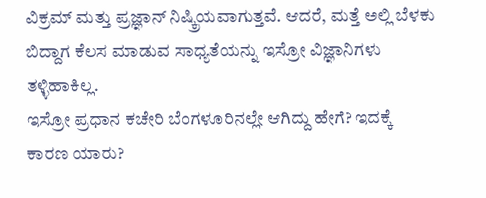ವಿಕ್ರಮ್ ಮತ್ತು ಪ್ರಜ್ಞಾನ್ ನಿಷ್ಕ್ರಿಯವಾಗುತ್ತವೆ. ಆದರೆ, ಮತ್ತೆ ಅಲ್ಲಿ ಬೆಳಕು ಬಿದ್ದಾಗ ಕೆಲಸ ಮಾಡುವ ಸಾಧ್ಯತೆಯನ್ನು ಇಸ್ರೋ ವಿಜ್ಞಾನಿಗಳು ತಳ್ಳಿಹಾಕಿಲ್ಲ.
ಇಸ್ರೋ ಪ್ರಧಾನ ಕಚೇರಿ ಬೆಂಗಳೂರಿನಲ್ಲೇ ಆಗಿದ್ದು ಹೇಗೆ? ಇದಕ್ಕೆ ಕಾರಣ ಯಾರು?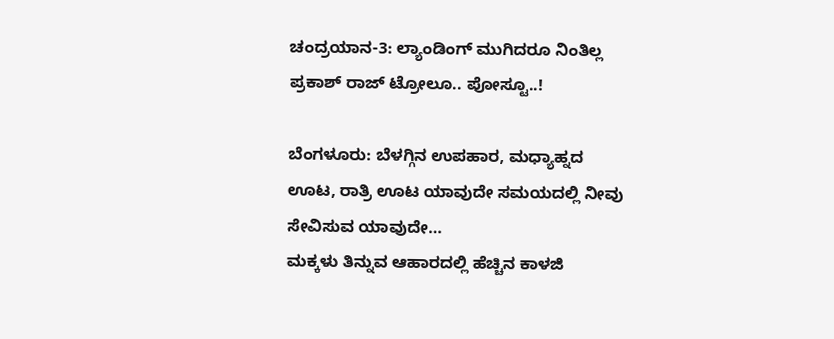ಚಂದ್ರಯಾನ-3: ಲ್ಯಾಂಡಿಂಗ್ ಮುಗಿದರೂ ನಿಂತಿಲ್ಲ ಪ್ರಕಾಶ್ ರಾಜ್ ಟ್ರೋಲೂ.. ಪೋಸ್ಟೂ..!

ಬೆಂಗಳೂರು: ಬೆಳಗ್ಗಿನ ಉಪಹಾರ, ಮಧ್ಯಾಹ್ನದ ಊಟ, ರಾತ್ರಿ ಊಟ ಯಾವುದೇ ಸಮಯದಲ್ಲಿ ನೀವು ಸೇವಿಸುವ ಯಾವುದೇ…
ಮಕ್ಕಳು ತಿನ್ನುವ ಆಹಾರದಲ್ಲಿ ಹೆಚ್ಚಿನ ಕಾಳಜಿ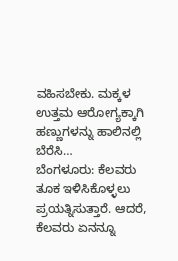ವಹಿಸಬೇಕು. ಮಕ್ಕಳ ಉತ್ತಮ ಆರೋಗ್ಯಕ್ಕಾಗಿ ಹಣ್ಣುಗಳನ್ನು ಹಾಲಿನಲ್ಲಿ ಬೆರೆಸಿ…
ಬೆಂಗಳೂರು: ಕೆಲವರು ತೂಕ ಇಳಿಸಿಕೊಳ್ಳಲು ಪ್ರಯತ್ನಿಸುತ್ತಾರೆ. ಆದರೆ, ಕೆಲವರು ಏನನ್ನೂ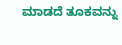ಮಾಡದೆ ತೂಕವನ್ನು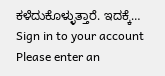ಕಳೆದುಕೊಳ್ಳುತ್ತಾರೆ. ಇದಕ್ಕೆ…
Sign in to your account
Please enter an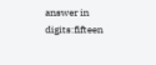answer in digits:fifteen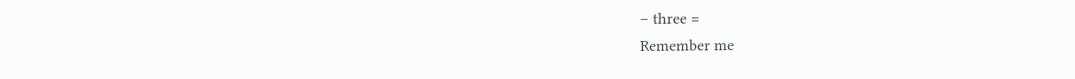− three =
Remember me